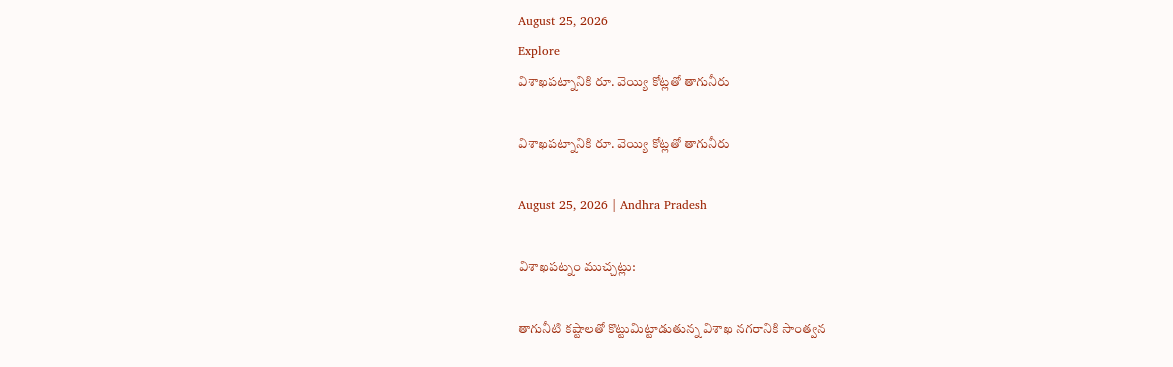August 25, 2026
Explore
విశాఖపట్నానికి రూ. వెయ్యి కోట్లతో తాగునీరు

విశాఖపట్నానికి రూ. వెయ్యి కోట్లతో తాగునీరు

August 25, 2026 | Andhra Pradesh

విశాఖపట్నం ముచ్చట్లు:

తాగునీటి కష్టాలతో కొట్టుమిట్టాడుతున్న విశాఖ నగరానికి సాంత్వన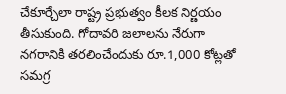చేకూర్చేలా రాష్ట్ర ప్రభుత్వం కీలక నిర్ణయం తీసుకుంది. గోదావరి జలాలను నేరుగా నగరానికి తరలించేందుకు రూ.1,000 కోట్లతో సమగ్ర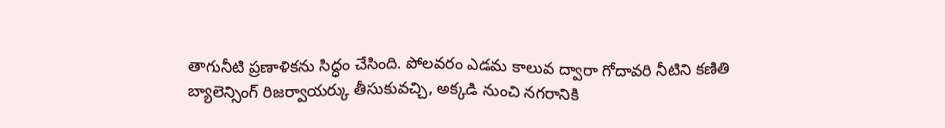తాగునీటి ప్రణాళికను సిద్ధం చేసింది. పోలవరం ఎడమ కాలువ ద్వారా గోదావరి నీటిని కణితి బ్యాలెన్సింగ్ రిజర్వాయర్కు తీసుకువచ్చి, అక్కడి నుంచి నగరానికి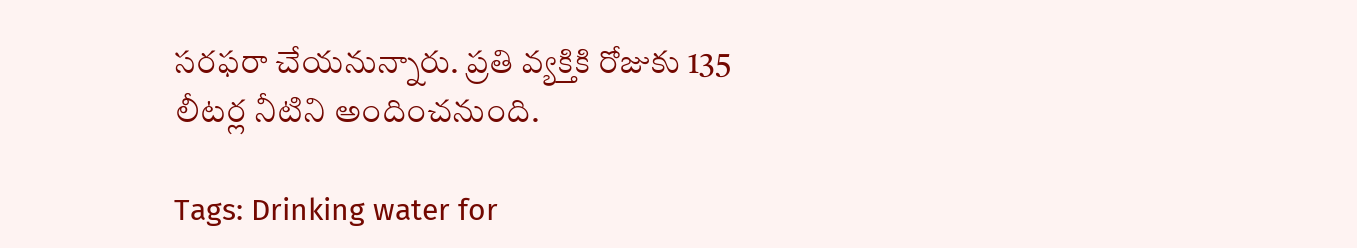సరఫరా చేయనున్నారు. ప్రతి వ్యక్తికి రోజుకు 135 లీటర్ల నీటిని అందించనుంది.

Tags: Drinking water for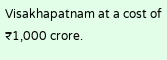Visakhapatnam at a cost of ₹1,000 crore.